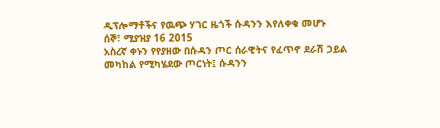ዲፕሎማቶችና የዉጭ ሃገር ዜጎች ሱዳንን እየለቀቁ መሆኑ
ሰኞ፣ ሚያዝያ 16 2015
አስረኛ ቀኑን የየያዘው በሱዳን ጦር ሰራዊትና የፈጥኖ ደራሽ ኃይል መካከል የሚካሄደው ጦርነት፤ ሱዳንን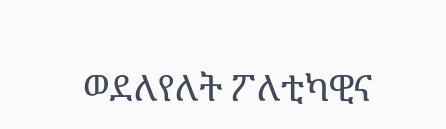ወደለየለት ፖለቲካዊና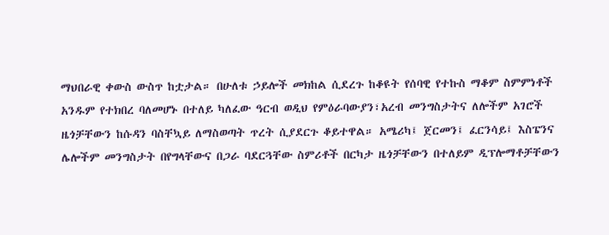ማህበራዊ ቀውስ ውስጥ ከቷታል። በሁለቱ ኃይሎች መክከል ሲደረጉ ከቆዩት የሰባዊ የተኩስ ማቆም ስምምነቶች አንዱም የተክበረ ባለመሆኑ በተለይ ካለፈው ዓርብ ወዲህ የምዕራባውያን፣አረብ መንግስታትና ለሎችም አገሮች ዜጎቻቸውን ከሱዳን ባስቸኳይ ለማስወጣት ጥረት ሲያደርጉ ቆይተዋል። አሜሪካ፤ ጀርመን፤ ፈርንሳይ፤ እስፔንና ሌሎችም መንግስታት በየግላቸውና በጋራ ባደርጓቸው ስምሪቶች በርካታ ዜጎቻቸውን በተለይም ዲፕሎማቶቻቸውን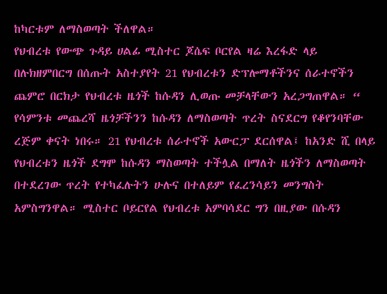ከካርቱም ለማስወጣት ችለዋል።
የህብረቱ የውጭ ጉዳይ ሀልፊ ሚስተር ጆሴፍ ቦርየል ዛሬ እረፋድ ላይ በሉክዘምበርግ በሰጡት አስተያየት 21 የህብረቱን ድፕሎማቶችንና ሰራተኖችን ጨምሮ በርክታ የህብረቱ ዜጎች ከሱዳን ሊወጡ መቻላቸውን አረጋግጠዋል። “ የሳምንቱ መጨረሻ ዜጎቻችንን ከሱዳን ለማስወጣት ጥረት ስናደርግ የቆየንባቸው ረጅም ቀናት ነበሩ። 21 የህብረቱ ሰራተኖች አውርፓ ደርሰዋል፤ ከአንድ ሺ በላይ የህብረቱን ዜጎች ደግሞ ከሱዳን ማስወጣት ተችሏል በማለት ዜጎችን ለማስወጣት በተደረገው ጥረት የተካፈሉትን ሁሉና በተለይም የፈረንሳይን መንግስት አምስግንዋል። ሚስተር ቦይርየል የህብረቱ አምባሳደር ግን በዚያው በሱዳን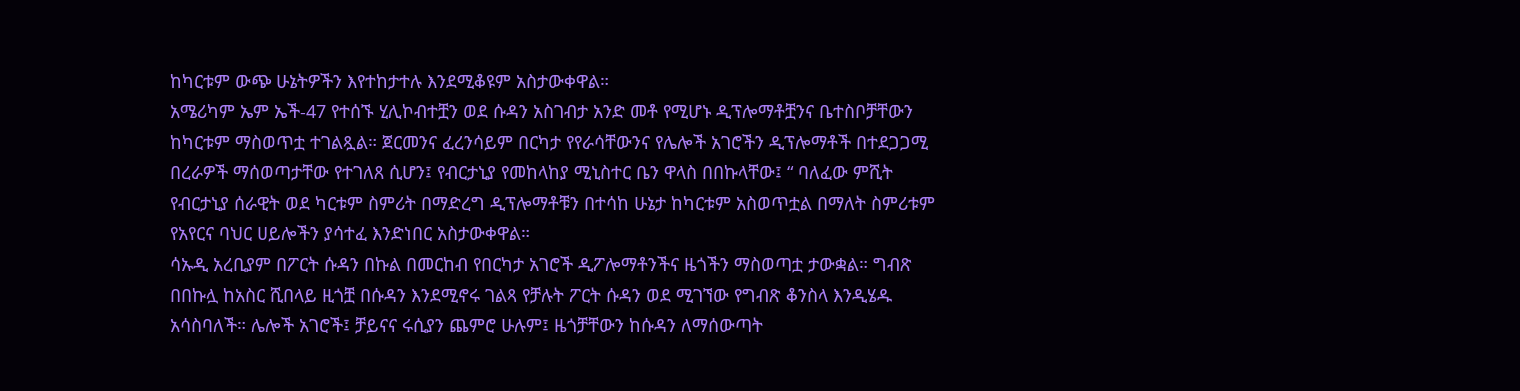ከካርቱም ውጭ ሁኔትዎችን እየተከታተሉ እንደሚቆዩም አስታውቀዋል።
አሜሪካም ኤም ኤች-47 የተሰኙ ሂሊኮብተቿን ወደ ሱዳን አስገብታ አንድ መቶ የሚሆኑ ዲፕሎማቶቿንና ቤተስቦቻቸውን ከካርቱም ማስወጥቷ ተገልጿል። ጀርመንና ፈረንሳይም በርካታ የየራሳቸውንና የሌሎች አገሮችን ዲፕሎማቶች በተደጋጋሚ በረራዎች ማሰወጣታቸው የተገለጸ ሲሆን፤ የብርታኒያ የመከላከያ ሚኒስተር ቤን ዋላስ በበኩላቸው፤ “ ባለፈው ምሺት የብርታኒያ ሰራዊት ወደ ካርቱም ስምሪት በማድረግ ዲፕሎማቶቹን በተሳከ ሁኔታ ከካርቱም አስወጥቷል በማለት ስምሪቱም የአየርና ባህር ሀይሎችን ያሳተፈ እንድነበር አስታውቀዋል።
ሳኡዲ አረቢያም በፖርት ሱዳን በኩል በመርከብ የበርካታ አገሮች ዲፖሎማቶንችና ዜጎችን ማስወጣቷ ታውቋል። ግብጽ በበኩሏ ከአስር ሺበላይ ዚጎቿ በሱዳን እንደሚኖሩ ገልጻ የቻሉት ፖርት ሱዳን ወደ ሚገኘው የግብጽ ቆንስላ እንዲሄዱ አሳስባለች። ሌሎች አገሮች፤ ቻይናና ሩሲያን ጨምሮ ሁሉም፤ ዜጎቻቸውን ከሱዳን ለማሰውጣት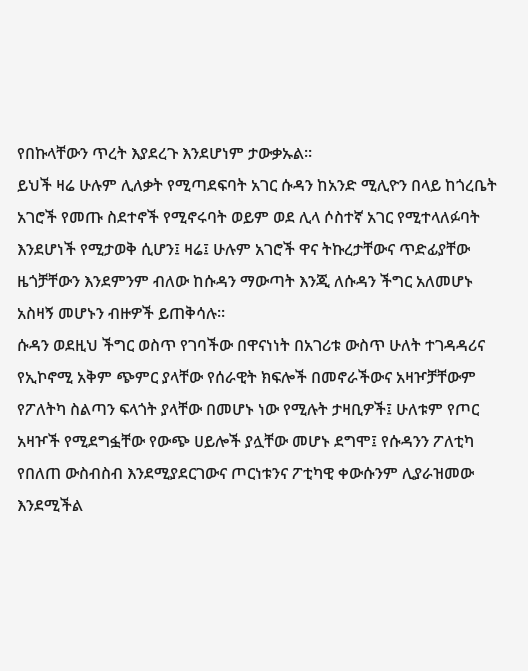የበኩላቸውን ጥረት እያደረጉ እንደሆነም ታውቃኡል።
ይህች ዛሬ ሁሉም ሊለቃት የሚጣደፍባት አገር ሱዳን ከአንድ ሚሊዮን በላይ ከጎረቤት አገሮች የመጡ ስደተኖች የሚኖሩባት ወይም ወደ ሊላ ሶስተኛ አገር የሚተላለፉባት እንደሆነች የሚታወቅ ሲሆን፤ ዛሬ፤ ሁሉም አገሮች ዋና ትኩረታቸውና ጥድፊያቸው ዜጎቻቸውን እንደምንም ብለው ከሱዳን ማውጣት እንጂ ለሱዳን ችግር አለመሆኑ አስዛኝ መሆኑን ብዙዎች ይጠቅሳሉ።
ሱዳን ወደዚህ ችግር ወስጥ የገባችው በዋናነነት በአገሪቱ ውስጥ ሁለት ተገዳዳሪና የኢኮኖሚ አቅም ጭምር ያላቸው የሰራዊት ክፍሎች በመኖራችውና አዛዦቻቸውም የፖለትካ ስልጣን ፍላጎት ያላቸው በመሆኑ ነው የሚሉት ታዛቢዎች፤ ሁለቱም የጦር አዛዦች የሚደግፏቸው የውጭ ሀይሎች ያሏቸው መሆኑ ደግሞ፤ የሱዳንን ፖለቲካ የበለጠ ውስብስብ እንደሚያደርገውና ጦርነቱንና ፖቲካዊ ቀውሱንም ሊያራዝመው እንደሚችል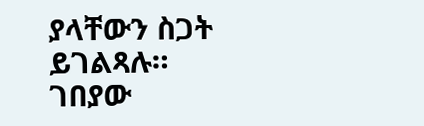ያላቸውን ስጋት ይገልጻሉ።
ገበያው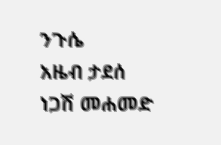ንጉሴ
አዜብ ታደሰ
ነጋሽ መሐመድ